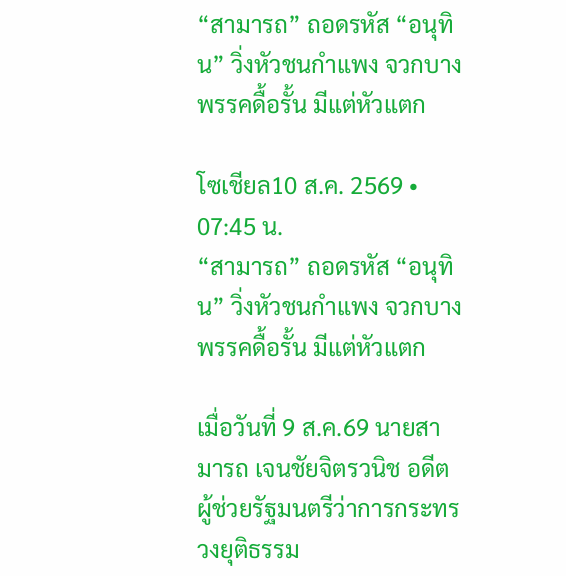“สามารถ” ถอดรหัส “อนุทิน” วิ่งหัวชนกำแพง จวกบางพรรคดื้อรั้น มีแต่หัวแตก

โซเชียล10 ส.ค. 2569 • 07:45 น.
“สามารถ” ถอดรหัส “อนุทิน” วิ่งหัวชนกำแพง จวกบางพรรคดื้อรั้น มีแต่หัวแตก

เมื่อวันที่ 9 ส.ค.69 นายสามารถ เจนชัยจิตรวนิช อดีตผู้ช่วยรัฐมนตรีว่าการกระทรวงยุติธรรม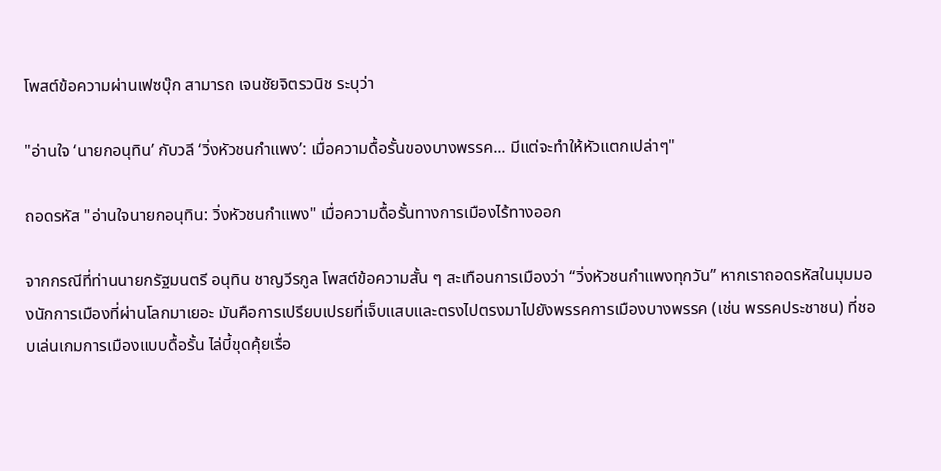โพสต์ข้อความผ่านเฟซบุ๊ก สามารถ เจนชัยจิตรวนิช ระบุว่า

"อ่านใจ ‘นายกอนุทิน’ กับวลี ‘วิ่งหัวชนกำแพง’: เมื่อความดื้อรั้นของบางพรรค... มีแต่จะทำให้หัวแตกเปล่าๆ"

ถอดรหัส "อ่านใจนายกอนุทิน: วิ่งหัวชนกำแพง" เมื่อความดื้อรั้นทางการเมืองไร้ทางออก

จากกรณีที่ท่านนายกรัฐมนตรี อนุทิน ชาญวีรกูล โพสต์ข้อความสั้น ๆ สะเทือนการเมืองว่า “วิ่งหัวชนกำแพงทุกวัน” หากเราถอดรหัสในมุมมองนักการเมืองที่ผ่านโลกมาเยอะ มันคือการเปรียบเปรยที่เจ็บแสบและตรงไปตรงมาไปยังพรรคการเมืองบางพรรค (เช่น พรรคประชาชน) ที่ชอบเล่นเกมการเมืองแบบดื้อรั้น ไล่บี้ขุดคุ้ยเรื่อ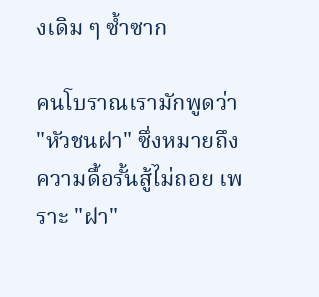งเดิม ๆ ซ้ำซาก

คนโบราณเรามักพูดว่า "หัวชนฝา" ซึ่งหมายถึงความดื้อรั้นสู้ไม่ถอย เพราะ "ฝา"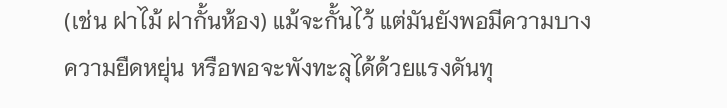(เช่น ฝาไม้ ฝากั้นห้อง) แม้จะกั้นไว้ แต่มันยังพอมีความบาง ความยืดหยุ่น หรือพอจะพังทะลุได้ด้วยแรงดันทุ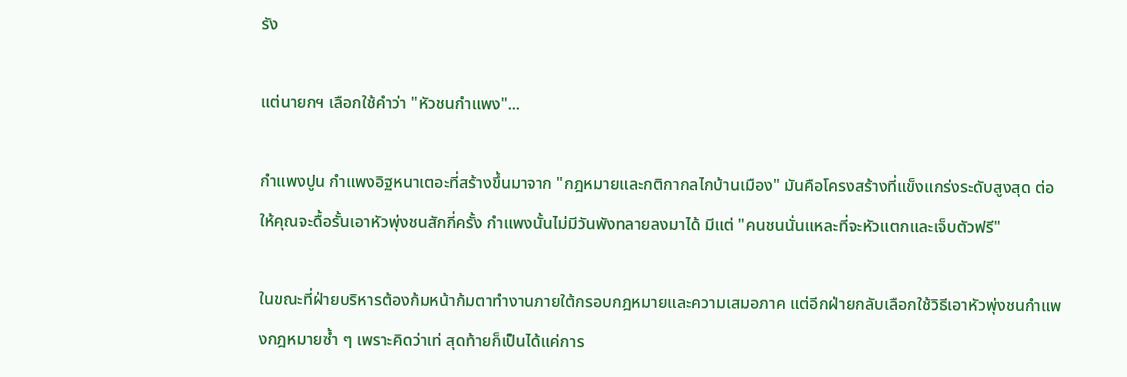รัง

แต่นายกฯ เลือกใช้คำว่า "หัวชนกำแพง"...

กำแพงปูน กำแพงอิฐหนาเตอะที่สร้างขึ้นมาจาก "กฎหมายและกติกากลไกบ้านเมือง" มันคือโครงสร้างที่แข็งแกร่งระดับสูงสุด ต่อให้คุณจะดื้อรั้นเอาหัวพุ่งชนสักกี่ครั้ง กำแพงนั้นไม่มีวันพังทลายลงมาได้ มีแต่ "คนชนนั่นแหละที่จะหัวแตกและเจ็บตัวฟรี"

ในขณะที่ฝ่ายบริหารต้องก้มหน้าก้มตาทำงานภายใต้กรอบกฎหมายและความเสมอภาค แต่อีกฝ่ายกลับเลือกใช้วิธีเอาหัวพุ่งชนกำแพงกฎหมายซ้ำ ๆ เพราะคิดว่าเท่ สุดท้ายก็เป็นได้แค่การ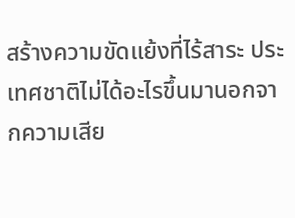สร้างความขัดแย้งที่ไร้สาระ ประเทศชาติไม่ได้อะไรขึ้นมานอกจากความเสีย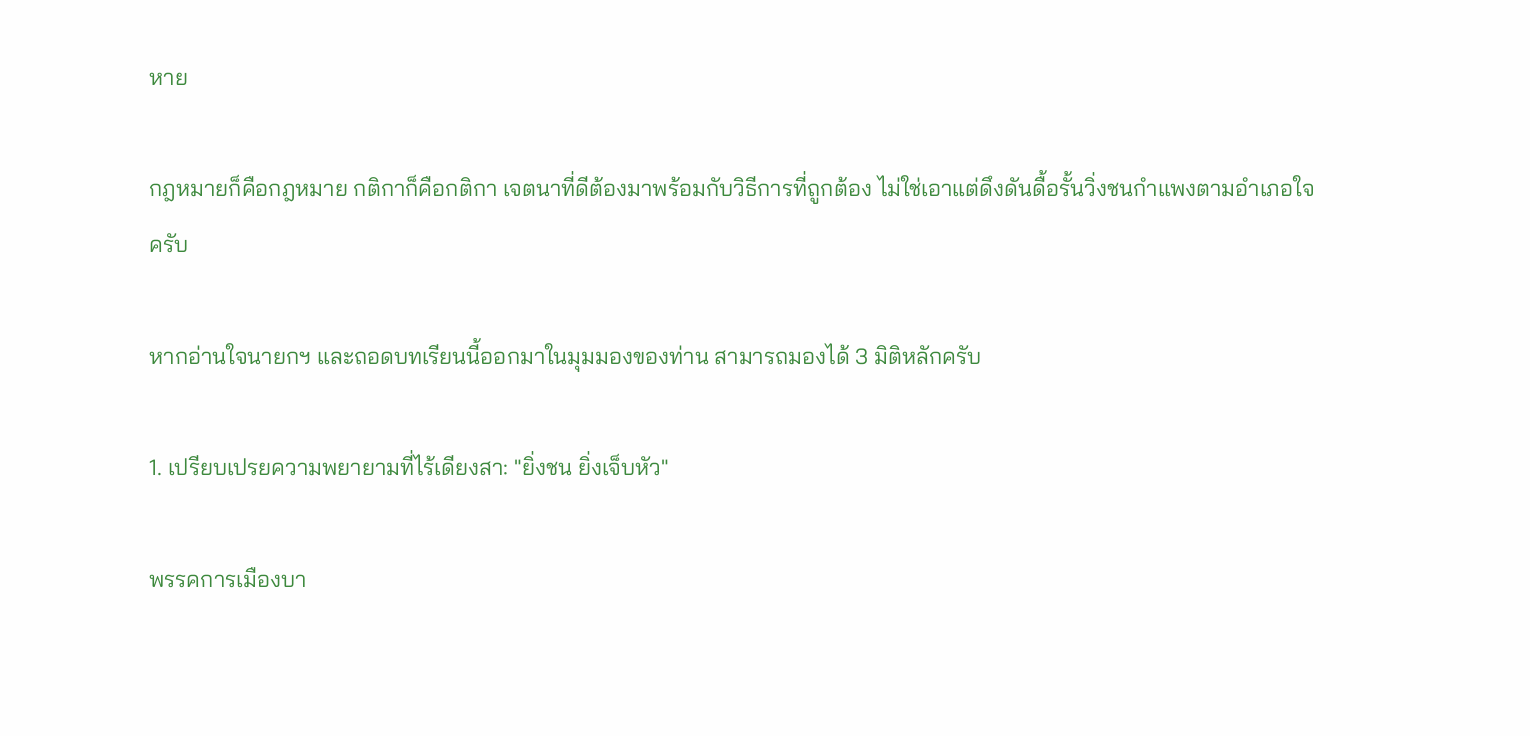หาย

กฎหมายก็คือกฎหมาย กติกาก็คือกติกา เจตนาที่ดีต้องมาพร้อมกับวิธีการที่ถูกต้อง ไม่ใช่เอาแต่ดึงดันดื้อรั้นวิ่งชนกำแพงตามอำเภอใจครับ

หากอ่านใจนายกฯ และถอดบทเรียนนี้ออกมาในมุมมองของท่าน สามารถมองได้ 3 มิติหลักครับ

1. เปรียบเปรยความพยายามที่ไร้เดียงสา: "ยิ่งชน ยิ่งเจ็บหัว"

พรรคการเมืองบา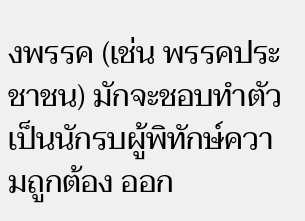งพรรค (เช่น พรรคประชาชน) มักจะชอบทำตัวเป็นนักรบผู้พิทักษ์ความถูกต้อง ออก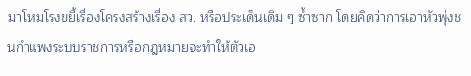มาโหมโรงขยี้เรื่องโครงสร้างเรื่อง สว. หรือประเด็นเดิม ๆ ซ้ำซาก โดยคิดว่าการเอาหัวพุ่งชนกำแพงระบบราชการหรือกฎหมายจะทำให้ตัวเอ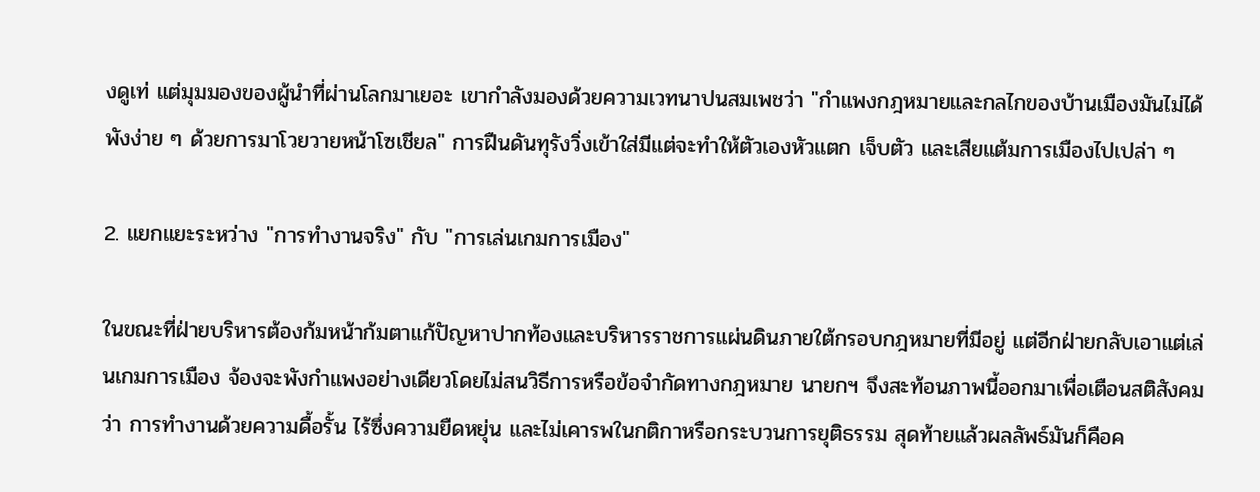งดูเท่ แต่มุมมองของผู้นำที่ผ่านโลกมาเยอะ เขากำลังมองด้วยความเวทนาปนสมเพชว่า "กำแพงกฎหมายและกลไกของบ้านเมืองมันไม่ได้พังง่าย ๆ ด้วยการมาโวยวายหน้าโซเชียล" การฝืนดันทุรังวิ่งเข้าใส่มีแต่จะทำให้ตัวเองหัวแตก เจ็บตัว และเสียแต้มการเมืองไปเปล่า ๆ

2. แยกแยะระหว่าง "การทำงานจริง" กับ "การเล่นเกมการเมือง"

ในขณะที่ฝ่ายบริหารต้องก้มหน้าก้มตาแก้ปัญหาปากท้องและบริหารราชการแผ่นดินภายใต้กรอบกฎหมายที่มีอยู่ แต่อีกฝ่ายกลับเอาแต่เล่นเกมการเมือง จ้องจะพังกำแพงอย่างเดียวโดยไม่สนวิธีการหรือข้อจำกัดทางกฎหมาย นายกฯ จึงสะท้อนภาพนี้ออกมาเพื่อเตือนสติสังคมว่า การทำงานด้วยความดื้อรั้น ไร้ซึ่งความยืดหยุ่น และไม่เคารพในกติกาหรือกระบวนการยุติธรรม สุดท้ายแล้วผลลัพธ์มันก็คือค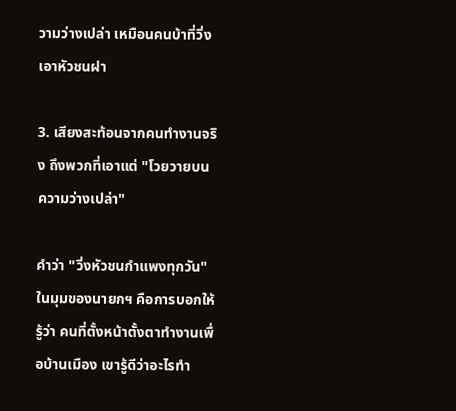วามว่างเปล่า เหมือนคนบ้าที่วิ่งเอาหัวชนฝา

3. เสียงสะท้อนจากคนทำงานจริง ถึงพวกที่เอาแต่ "โวยวายบนความว่างเปล่า"

คำว่า "วิ่งหัวชนกำแพงทุกวัน" ในมุมของนายกฯ คือการบอกให้รู้ว่า คนที่ตั้งหน้าตั้งตาทำงานเพื่อบ้านเมือง เขารู้ดีว่าอะไรทำ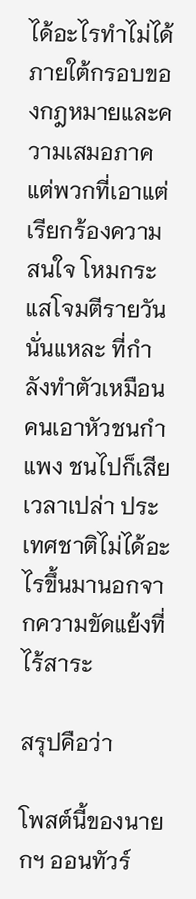ได้อะไรทำไม่ได้ภายใต้กรอบของกฎหมายและความเสมอภาค แต่พวกที่เอาแต่เรียกร้องความสนใจ โหมกระแสโจมตีรายวันนั่นแหละ ที่กำลังทำตัวเหมือนคนเอาหัวชนกำแพง ชนไปก็เสียเวลาเปล่า ประเทศชาติไม่ได้อะไรขึ้นมานอกจากความขัดแย้งที่ไร้สาระ

สรุปคือว่า

โพสต์นี้ของนายกฯ ออนทัวร์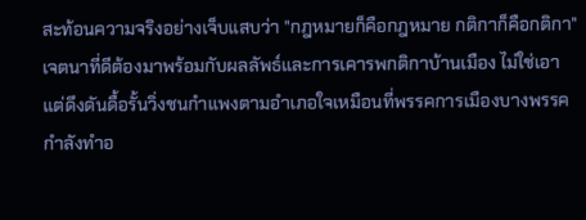สะท้อนความจริงอย่างเจ็บแสบว่า "กฎหมายก็คือกฎหมาย กติกาก็คือกติกา" เจตนาที่ดีต้องมาพร้อมกับผลลัพธ์และการเคารพกติกาบ้านเมือง ไม่ใช่เอาแต่ดึงดันดื้อรั้นวิ่งชนกำแพงตามอำเภอใจเหมือนที่พรรคการเมืองบางพรรคกำลังทำอ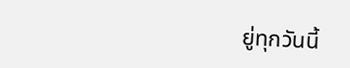ยู่ทุกวันนี้